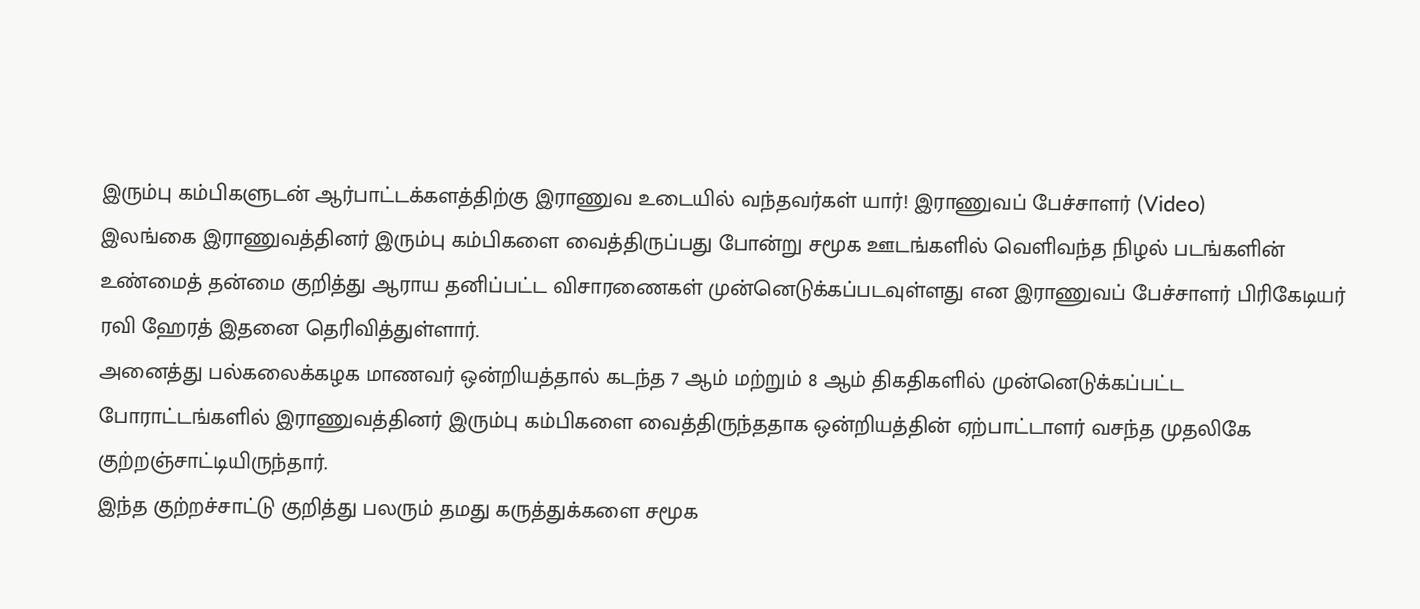இரும்பு கம்பிகளுடன் ஆர்பாட்டக்களத்திற்கு இராணுவ உடையில் வந்தவர்கள் யார்! இராணுவப் பேச்சாளர் (Video)
இலங்கை இராணுவத்தினர் இரும்பு கம்பிகளை வைத்திருப்பது போன்று சமூக ஊடங்களில் வெளிவந்த நிழல் படங்களின் உண்மைத் தன்மை குறித்து ஆராய தனிப்பட்ட விசாரணைகள் முன்னெடுக்கப்படவுள்ளது என இராணுவப் பேச்சாளர் பிரிகேடியர் ரவி ஹேரத் இதனை தெரிவித்துள்ளார்.
அனைத்து பல்கலைக்கழக மாணவர் ஒன்றியத்தால் கடந்த 7 ஆம் மற்றும் 8 ஆம் திகதிகளில் முன்னெடுக்கப்பட்ட போராட்டங்களில் இராணுவத்தினர் இரும்பு கம்பிகளை வைத்திருந்ததாக ஒன்றியத்தின் ஏற்பாட்டாளர் வசந்த முதலிகே குற்றஞ்சாட்டியிருந்தார்.
இந்த குற்றச்சாட்டு குறித்து பலரும் தமது கருத்துக்களை சமூக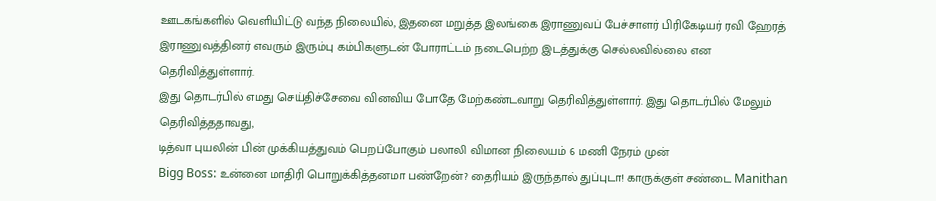ஊடகங்களில் வெளியிட்டு வந்த நிலையில், இதனை மறுத்த இலங்கை இராணுவப் பேச்சாளர் பிரிகேடியர் ரவி ஹேரத் இராணுவத்தினர் எவரும் இரும்பு கம்பிகளுடன் போராட்டம் நடைபெற்ற இடத்துக்கு செல்லவில்லை என தெரிவித்துள்ளார்.
இது தொடர்பில் எமது செய்திச்சேவை வினவிய போதே மேற்கண்டவாறு தெரிவித்துள்ளார். இது தொடர்பில் மேலும் தெரிவித்ததாவது,
டித்வா புயலின் பின் முக்கியத்துவம் பெறப்போகும் பலாலி விமான நிலையம் 6 மணி நேரம் முன்
Bigg Boss: உன்னை மாதிரி பொறுக்கித்தனமா பண்றேன்? தைரியம் இருந்தால் துப்புடா! காருக்குள் சண்டை Manithan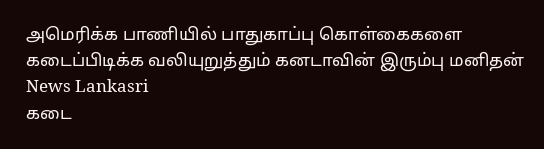அமெரிக்க பாணியில் பாதுகாப்பு கொள்கைகளை கடைப்பிடிக்க வலியுறுத்தும் கனடாவின் இரும்பு மனிதன் News Lankasri
கடை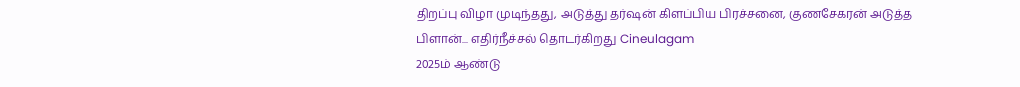திறப்பு விழா முடிந்தது, அடுத்து தர்ஷன் கிளப்பிய பிரச்சனை, குணசேகரன் அடுத்த பிளான்... எதிர்நீச்சல் தொடர்கிறது Cineulagam
2025ம் ஆண்டு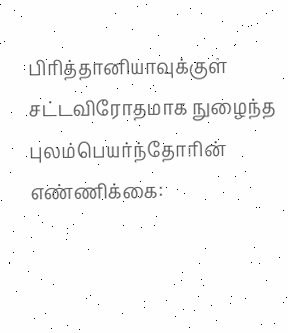பிரித்தானியாவுக்குள் சட்டவிரோதமாக நுழைந்த புலம்பெயர்ந்தோரின் எண்ணிக்கை: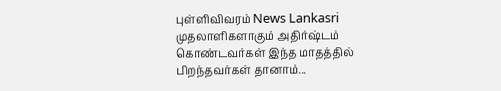புள்ளிவிவரம் News Lankasri
முதலாளிகளாகும் அதிர்ஷ்டம் கொண்டவர்கள் இந்த மாதத்தில் பிறந்தவர்கள் தானாம்...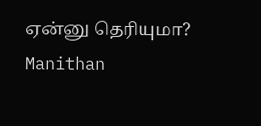ஏன்னு தெரியுமா? Manithan